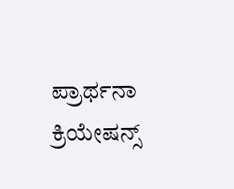ಪ್ರಾರ್ಥನಾ ಕ್ರಿಯೇಷನ್ಸ್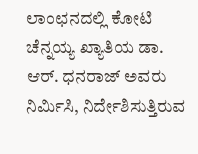ಲಾಂಛನದಲ್ಲಿ ಕೋಟಿ ಚೆನ್ನಯ್ಯ ಖ್ಯಾತಿಯ ಡಾ. ಆರ್. ಧನರಾಜ್ ಅವರು ನಿರ್ಮಿಸಿ, ನಿರ್ದೇಶಿಸುತ್ತಿರುವ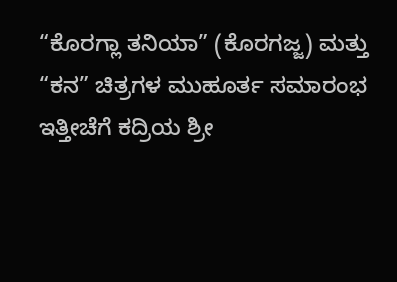“ಕೊರಗ್ಲಾ ತನಿಯಾ” (ಕೊರಗಜ್ಜ) ಮತ್ತು “ಕನ” ಚಿತ್ರಗಳ ಮುಹೂರ್ತ ಸಮಾರಂಭ ಇತ್ತೀಚೆಗೆ ಕದ್ರಿಯ ಶ್ರೀ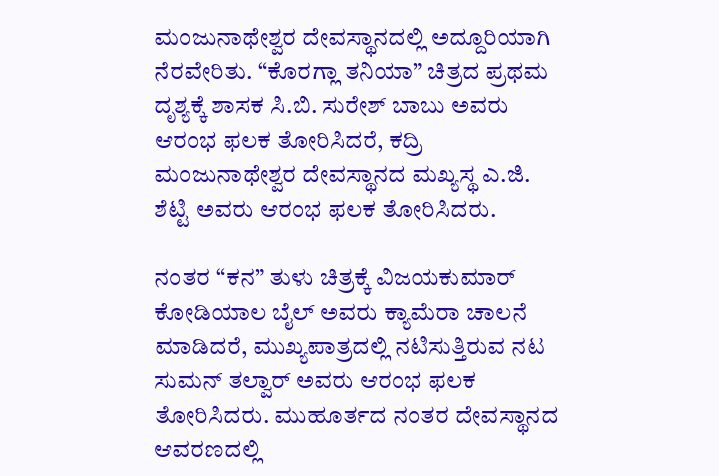ಮಂಜುನಾಥೇಶ್ವರ ದೇವಸ್ಥಾನದಲ್ಲಿ ಅದ್ದೂರಿಯಾಗಿ ನೆರವೇರಿತು. “ಕೊರಗ್ಲಾ ತನಿಯಾ” ಚಿತ್ರದ ಪ್ರಥಮ ದೃಶ್ಯಕ್ಕೆ ಶಾಸಕ ಸಿ.ಬಿ. ಸುರೇಶ್ ಬಾಬು ಅವರು ಆರಂಭ ಫಲಕ ತೋರಿಸಿದರೆ, ಕದ್ರಿ ಮಂಜುನಾಥೇಶ್ವರ ದೇವಸ್ಥಾನದ ಮಖ್ಯಸ್ಥ ಎ.ಜಿ. ಶೆಟ್ಟಿ ಅವರು ಆರಂಭ ಫಲಕ ತೋರಿಸಿದರು.

ನಂತರ “ಕನ” ತುಳು ಚಿತ್ರಕ್ಕೆ ವಿಜಯಕುಮಾರ್ ಕೋಡಿಯಾಲ ಬೈಲ್ ಅವರು ಕ್ಯಾಮೆರಾ ಚಾಲನೆ ಮಾಡಿದರೆ, ಮುಖ್ಯಪಾತ್ರದಲ್ಲಿ ನಟಿಸುತ್ತಿರುವ ನಟ ಸುಮನ್ ತಲ್ವಾರ್ ಅವರು ಆರಂಭ ಫಲಕ ತೋರಿಸಿದರು. ಮುಹೂರ್ತದ ನಂತರ ದೇವಸ್ಥಾನದ ಆವರಣದಲ್ಲಿ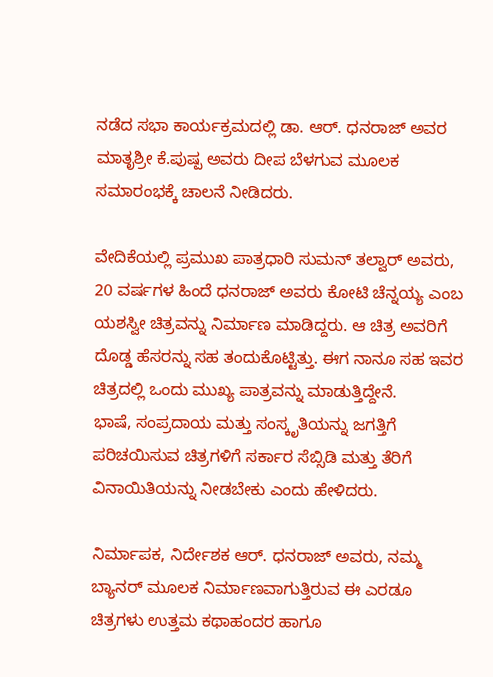ನಡೆದ ಸಭಾ ಕಾರ್ಯಕ್ರಮದಲ್ಲಿ ಡಾ. ಆರ್. ಧನರಾಜ್ ಅವರ ಮಾತೃಶ್ರೀ ಕೆ.ಪುಷ್ಪ ಅವರು ದೀಪ ಬೆಳಗುವ ಮೂಲಕ ಸಮಾರಂಭಕ್ಕೆ ಚಾಲನೆ ನೀಡಿದರು.

ವೇದಿಕೆಯಲ್ಲಿ ಪ್ರಮುಖ ಪಾತ್ರಧಾರಿ ಸುಮನ್ ತಲ್ವಾರ್ ಅವರು, 20 ವರ್ಷಗಳ ಹಿಂದೆ ಧನರಾಜ್ ಅವರು ಕೋಟಿ ಚೆನ್ನಯ್ಯ ಎಂಬ ಯಶಸ್ವೀ ಚಿತ್ರವನ್ನು ನಿರ್ಮಾಣ ಮಾಡಿದ್ದರು. ಆ ಚಿತ್ರ ಅವರಿಗೆ ದೊಡ್ಡ ಹೆಸರನ್ನು ಸಹ ತಂದುಕೊಟ್ಟಿತ್ತು. ಈಗ ನಾನೂ ಸಹ ಇವರ ಚಿತ್ರದಲ್ಲಿ ಒಂದು ಮುಖ್ಯ ಪಾತ್ರವನ್ನು ಮಾಡುತ್ತಿದ್ದೇನೆ.
ಭಾಷೆ, ಸಂಪ್ರದಾಯ ಮತ್ತು ಸಂಸ್ಕೃತಿಯನ್ನು ಜಗತ್ತಿಗೆ ಪರಿಚಯಿಸುವ ಚಿತ್ರಗಳಿಗೆ ಸರ್ಕಾರ ಸೆಬ್ಸಿಡಿ ಮತ್ತು ತೆರಿಗೆ ವಿನಾಯಿತಿಯನ್ನು ನೀಡಬೇಕು ಎಂದು ಹೇಳಿದರು.

ನಿರ್ಮಾಪಕ, ನಿರ್ದೇಶಕ ಆರ್. ಧನರಾಜ್ ಅವರು, ನಮ್ಮ ಬ್ಯಾನರ್ ಮೂಲಕ ನಿರ್ಮಾಣವಾಗುತ್ತಿರುವ ಈ ಎರಡೂ ಚಿತ್ರಗಳು ಉತ್ತಮ ಕಥಾಹಂದರ ಹಾಗೂ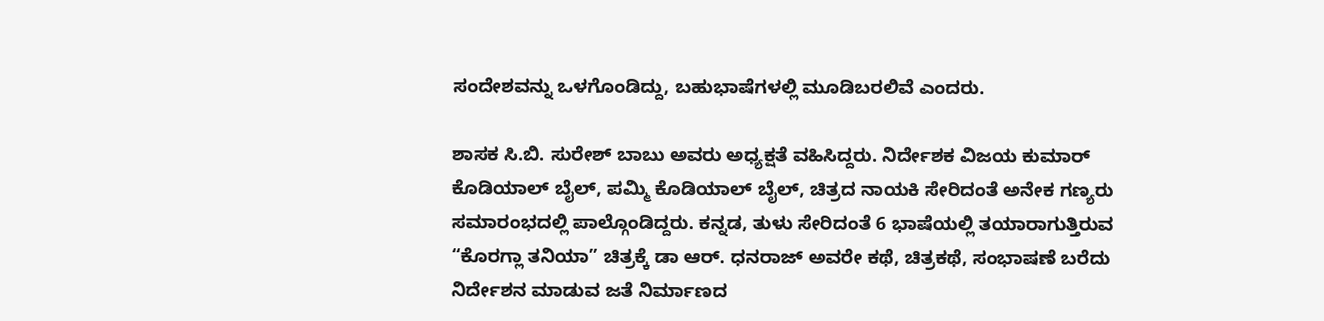ಸಂದೇಶವನ್ನು ಒಳಗೊಂಡಿದ್ದು, ಬಹುಭಾಷೆಗಳಲ್ಲಿ ಮೂಡಿಬರಲಿವೆ ಎಂದರು.

ಶಾಸಕ ಸಿ.ಬಿ. ಸುರೇಶ್ ಬಾಬು ಅವರು ಅಧ್ಯಕ್ಷತೆ ವಹಿಸಿದ್ದರು. ನಿರ್ದೇಶಕ ವಿಜಯ ಕುಮಾರ್ ಕೊಡಿಯಾಲ್ ಬೈಲ್, ಪಮ್ಮಿ ಕೊಡಿಯಾಲ್ ಬೈಲ್, ಚಿತ್ರದ ನಾಯಕಿ ಸೇರಿದಂತೆ ಅನೇಕ ಗಣ್ಯರು ಸಮಾರಂಭದಲ್ಲಿ ಪಾಲ್ಗೊಂಡಿದ್ದರು. ಕನ್ನಡ, ತುಳು ಸೇರಿದಂತೆ 6 ಭಾಷೆಯಲ್ಲಿ ತಯಾರಾಗುತ್ತಿರುವ “ಕೊರಗ್ಲಾ ತನಿಯಾ” ಚಿತ್ರಕ್ಕೆ ಡಾ ಆರ್. ಧನರಾಜ್ ಅವರೇ ಕಥೆ, ಚಿತ್ರಕಥೆ, ಸಂಭಾಷಣೆ ಬರೆದು ನಿರ್ದೇಶನ ಮಾಡುವ ಜತೆ ನಿರ್ಮಾಣದ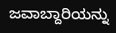ಜವಾಬ್ದಾರಿಯನ್ನು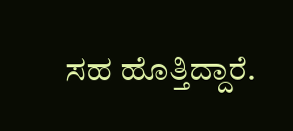ಸಹ ಹೊತ್ತಿದ್ದಾರೆ.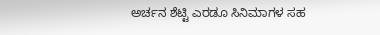ಅರ್ಚನ ಶೆಟ್ಟಿ ಎರಡೂ ಸಿನಿಮಾಗಳ ಸಹ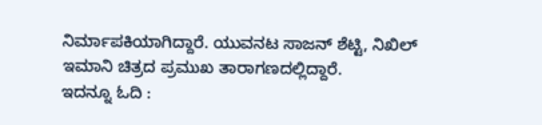ನಿರ್ಮಾಪಕಿಯಾಗಿದ್ದಾರೆ. ಯುವನಟ ಸಾಜನ್ ಶೆಟ್ಟಿ, ನಿಖಿಲ್ ಇಮಾನಿ ಚಿತ್ರದ ಪ್ರಮುಖ ತಾರಾಗಣದಲ್ಲಿದ್ದಾರೆ.
ಇದನ್ನೂ ಓದಿ :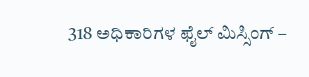318 ಅಧಿಕಾರಿಗಳ ಫೈಲ್ ಮಿಸ್ಸಿಂಗ್ –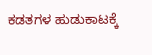ಕಡತಗಳ ಹುಡುಕಾಟಕ್ಕೆ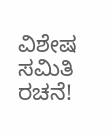ವಿಶೇಷ ಸಮಿತಿ ರಚನೆ!